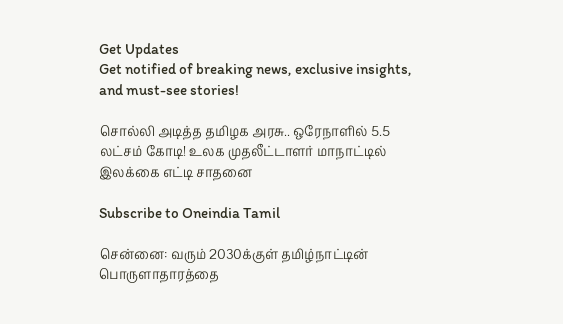Get Updates
Get notified of breaking news, exclusive insights, and must-see stories!

சொல்லி அடித்த தமிழக அரசு.. ஒரேநாளில் 5.5 லட்சம் கோடி! உலக முதலீட்டாளர் மாநாட்டில் இலக்கை எட்டி சாதனை

Subscribe to Oneindia Tamil

சென்னை: வரும் 2030க்குள் தமிழ்நாட்டின் பொருளாதாரத்தை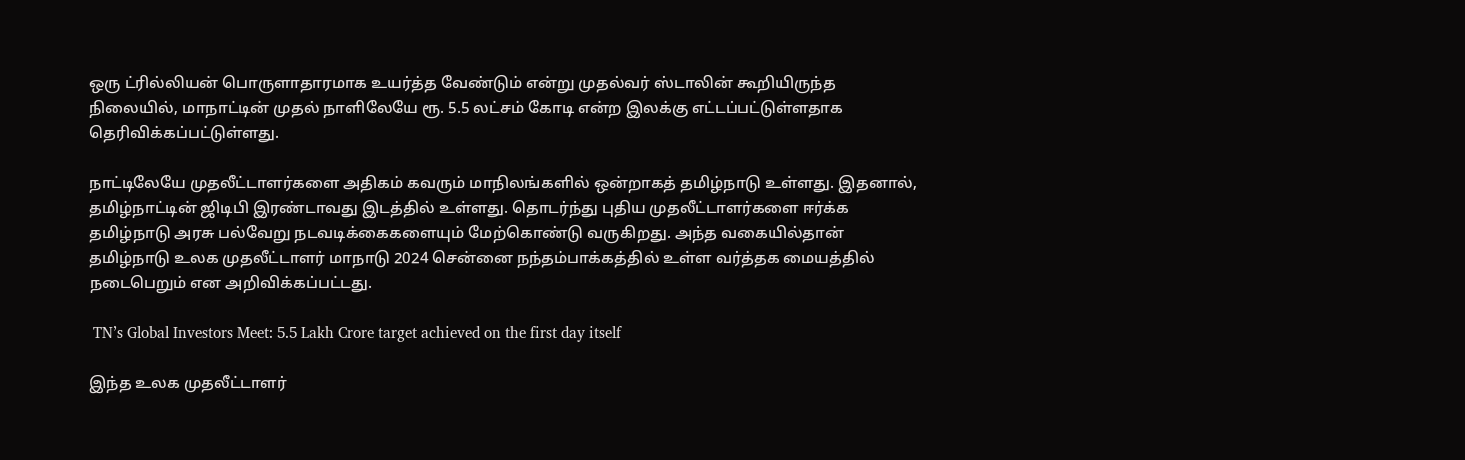ஒரு ட்ரில்லியன் பொருளாதாரமாக உயர்த்த வேண்டும் என்று முதல்வர் ஸ்டாலின் கூறியிருந்த நிலையில், மாநாட்டின் முதல் நாளிலேயே ரூ. 5.5 லட்சம் கோடி என்ற இலக்கு எட்டப்பட்டுள்ளதாக தெரிவிக்கப்பட்டுள்ளது.

நாட்டிலேயே முதலீட்டாளர்களை அதிகம் கவரும் மாநிலங்களில் ஒன்றாகத் தமிழ்நாடு உள்ளது. இதனால், தமிழ்நாட்டின் ஜிடிபி இரண்டாவது இடத்தில் உள்ளது. தொடர்ந்து புதிய முதலீட்டாளர்களை ஈர்க்க தமிழ்நாடு அரசு பல்வேறு நடவடிக்கைகளையும் மேற்கொண்டு வருகிறது. அந்த வகையில்தான் தமிழ்நாடு உலக முதலீட்டாளர் மாநாடு 2024 சென்னை நந்தம்பாக்கத்தில் உள்ள வர்த்தக மையத்தில் நடைபெறும் என அறிவிக்கப்பட்டது.

 TN’s Global Investors Meet: 5.5 Lakh Crore target achieved on the first day itself

இந்த உலக முதலீட்டாளர்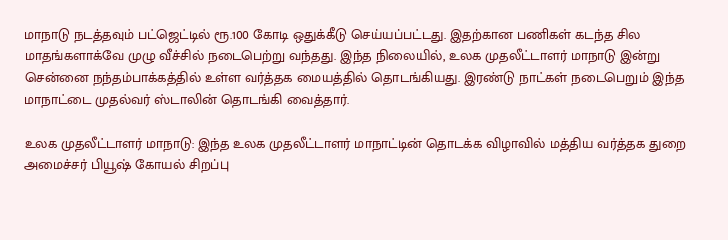மாநாடு நடத்தவும் பட்ஜெட்டில் ரூ.100 கோடி ஒதுக்கீடு செய்யப்பட்டது. இதற்கான பணிகள் கடந்த சில மாதங்களாக்வே முழு வீச்சில் நடைபெற்று வந்தது. இந்த நிலையில், உலக முதலீட்டாளர் மாநாடு இன்று சென்னை நந்தம்பாக்கத்தில் உள்ள வர்த்தக மையத்தில் தொடங்கியது. இரண்டு நாட்கள் நடைபெறும் இந்த மாநாட்டை முதல்வர் ஸ்டாலின் தொடங்கி வைத்தார்.

உலக முதலீட்டாளர் மாநாடு: இந்த உலக முதலீட்டாளர் மாநாட்டின் தொடக்க விழாவில் மத்திய வர்த்தக துறை அமைச்சர் பியூஷ் கோயல் சிறப்பு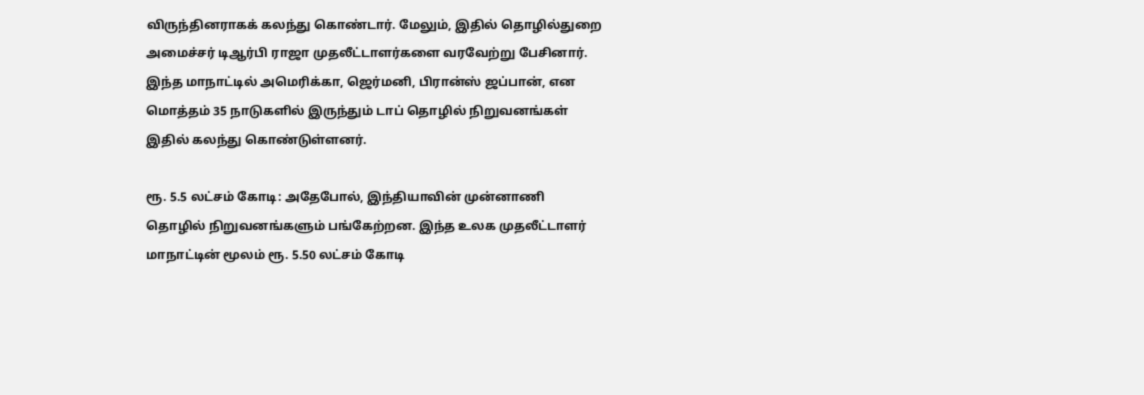விருந்தினராகக் கலந்து கொண்டார். மேலும், இதில் தொழில்துறை அமைச்சர் டிஆர்பி ராஜா முதலீட்டாளர்களை வரவேற்று பேசினார். இந்த மாநாட்டில் அமெரிக்கா, ஜெர்மனி, பிரான்ஸ் ஜப்பான், என மொத்தம் 35 நாடுகளில் இருந்தும் டாப் தொழில் நிறுவனங்கள் இதில் கலந்து கொண்டுள்ளனர்.

ரூ. 5.5 லட்சம் கோடி: அதேபோல், இந்தியாவின் முன்னாணி தொழில் நிறுவனங்களும் பங்கேற்றன. இந்த உலக முதலீட்டாளர் மாநாட்டின் மூலம் ரூ. 5.50 லட்சம் கோடி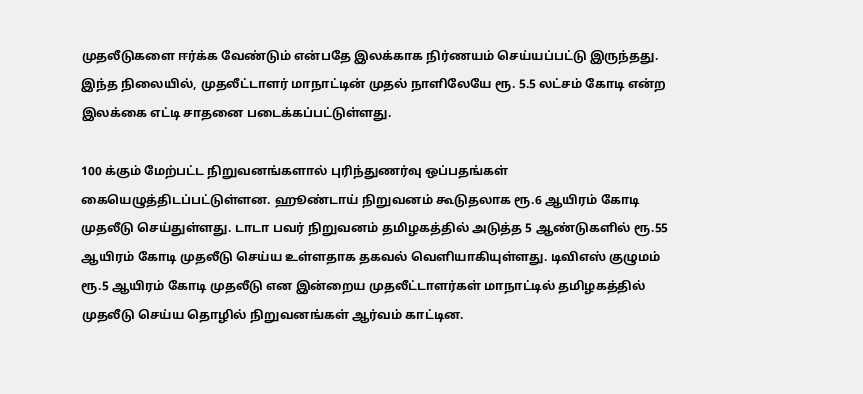முதலீடுகளை ஈர்க்க வேண்டும் என்பதே இலக்காக நிர்ணயம் செய்யப்பட்டு இருந்தது. இந்த நிலையில், முதலீட்டாளர் மாநாட்டின் முதல் நாளிலேயே ரூ. 5.5 லட்சம் கோடி என்ற இலக்கை எட்டி சாதனை படைக்கப்பட்டுள்ளது.

100 க்கும் மேற்பட்ட நிறுவனங்களால் புரிந்துணர்வு ஒப்பதங்கள் கையெழுத்திடப்பட்டுள்ளன. ஹூண்டாய் நிறுவனம் கூடுதலாக ரூ.6 ஆயிரம் கோடி முதலீடு செய்துள்ளது. டாடா பவர் நிறுவனம் தமிழகத்தில் அடுத்த 5 ஆண்டுகளில் ரூ.55 ஆயிரம் கோடி முதலீடு செய்ய உள்ளதாக தகவல் வெளியாகியுள்ளது. டிவிஎஸ் குழுமம் ரூ.5 ஆயிரம் கோடி முதலீடு என இன்றைய முதலீட்டாளர்கள் மாநாட்டில் தமிழகத்தில் முதலீடு செய்ய தொழில் நிறுவனங்கள் ஆர்வம் காட்டின.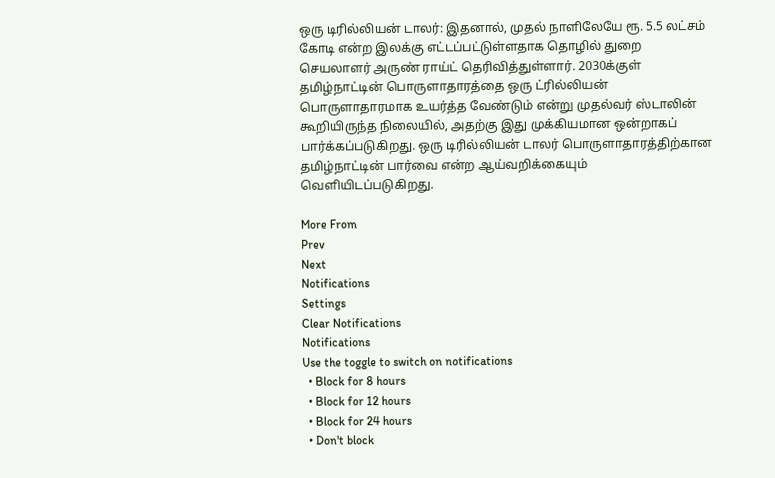ஒரு டிரில்லியன் டாலர்: இதனால், முதல் நாளிலேயே ரூ. 5.5 லட்சம் கோடி என்ற இலக்கு எட்டப்பட்டுள்ளதாக தொழில் துறை செயலாளர் அருண் ராய்ட் தெரிவித்துள்ளார். 2030க்குள் தமிழ்நாட்டின் பொருளாதாரத்தை ஒரு ட்ரில்லியன் பொருளாதாரமாக உயர்த்த வேண்டும் என்று முதல்வர் ஸ்டாலின் கூறியிருந்த நிலையில், அதற்கு இது முக்கியமான ஒன்றாகப் பார்க்கப்படுகிறது. ஒரு டிரில்லியன் டாலர் பொருளாதாரத்திற்கான தமிழ்நாட்டின் பார்வை என்ற ஆய்வறிக்கையும் வெளியிடப்படுகிறது.

More From
Prev
Next
Notifications
Settings
Clear Notifications
Notifications
Use the toggle to switch on notifications
  • Block for 8 hours
  • Block for 12 hours
  • Block for 24 hours
  • Don't block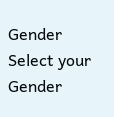Gender
Select your Gender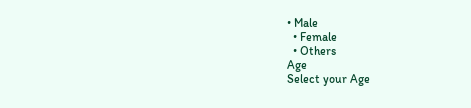• Male
  • Female
  • Others
Age
Select your Age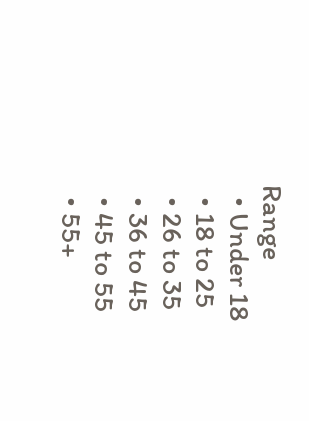Range
  • Under 18
  • 18 to 25
  • 26 to 35
  • 36 to 45
  • 45 to 55
  • 55+